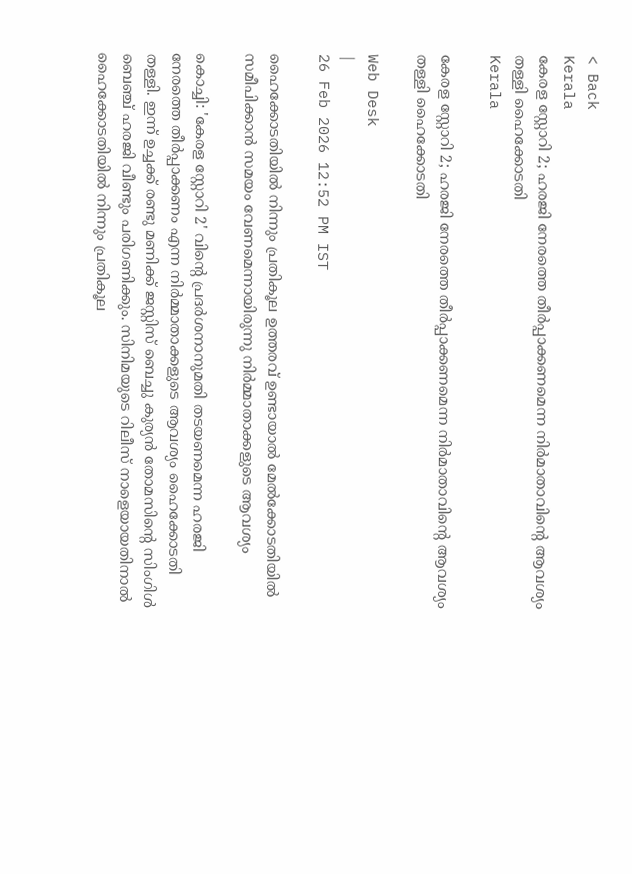< Back
Kerala
കേരള സ്റ്റോറി 2; ഹരജി നേരത്തെ തീർപ്പാക്കണമെന്ന നിർമാതാവിന്റെ ആവശ്യം തള്ളി ഹൈക്കോടതി
Kerala

കേരള സ്റ്റോറി 2; ഹരജി നേരത്തെ തീർപ്പാക്കണമെന്ന നിർമാതാവിന്റെ ആവശ്യം തള്ളി ഹൈക്കോടതി

Web Desk
|
26 Feb 2026 12:52 PM IST

ഹൈക്കോടതിയിൽ നിന്നും പ്രതികൂല ഉത്തരവ് ഉണ്ടായാൽ മേൽക്കോടതിയിൽ സമീപിക്കാൻ സമയം വേണമെന്നായിരുന്നു നിർമ്മാതാക്കളുടെ ആവശ്യം

കൊച്ചി: 'കേരള സ്റ്റോറി 2' വിന്റെ പ്രദർശനാനുമതി തടയണമെന്ന ഹരജി നേരത്തെ തീർപ്പാക്കണം എന്ന നിർമ്മാതാക്കളുടെ ആവശ്യം ഹൈക്കോടതി തള്ളി. ഇന്ന് ഉച്ചക്ക് രണ്ടു മണിക്ക് ജസ്റ്റിസ് ബെച്ചു കുര്യൻ തോമസിന്റെ സിംഗിൾ ബെഞ്ച് ഹരജി വീണ്ടും പരിഗണിക്കും. സിനിമയുടെ റിലീസ് നാളെയായതിനാൽ ഹൈക്കോടതിയിൽ നിന്നും പ്രതികൂല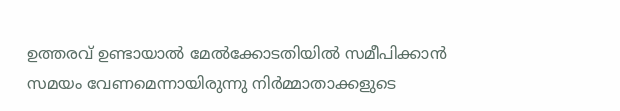ഉത്തരവ് ഉണ്ടായാൽ മേൽക്കോടതിയിൽ സമീപിക്കാൻ സമയം വേണമെന്നായിരുന്നു നിർമ്മാതാക്കളുടെ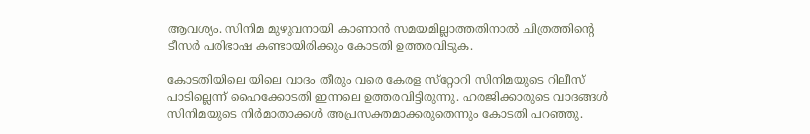ആവശ്യം. സിനിമ മുഴുവനായി കാണാൻ സമയമില്ലാത്തതിനാൽ ചിത്രത്തിന്റെ ടീസർ പരിഭാഷ കണ്ടായിരിക്കും കോടതി ഉത്തരവിടുക.

കോടതിയിലെ യിലെ വാദം തീരും വരെ കേരള സ്‌റ്റോറി സിനിമയുടെ റിലീസ് പാടില്ലെന്ന് ഹൈക്കോടതി ഇന്നലെ ഉത്തരവിട്ടിരുന്നു. ഹരജിക്കാരുടെ വാദങ്ങള്‍ സിനിമയുടെ നിര്‍മാതാക്കള്‍ അപ്രസക്തമാക്കരുതെന്നും കോടതി പറഞ്ഞു.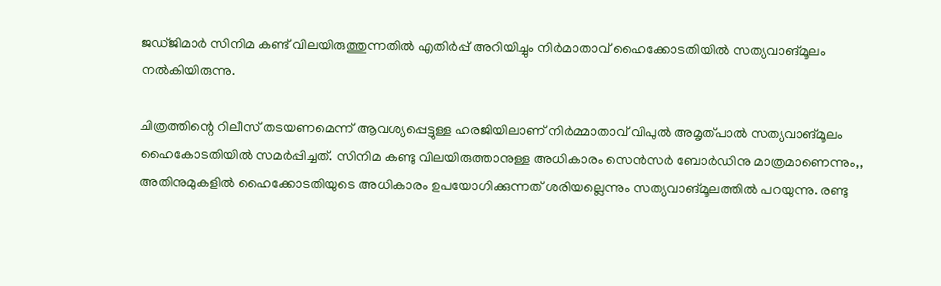ജഡ്ജിമാർ സിനിമ കണ്ട് വിലയിരുത്തുന്നതിൽ എതിർപ്പ് അറിയിച്ചും നിർമാതാവ് ഹൈക്കോടതിയിൽ സത്യവാങ്മൂലം നൽകിയിരുന്നു.

ചിത്രത്തിന്റെ റിലീസ് തടയണമെന്ന് ആവശ്യപ്പെട്ടുള്ള ഹരജിയിലാണ് നിർമ്മാതാവ് വിപുൽ അമൃത്പാൽ സത്യവാങ്മൂലം ഹൈകോടതിയിൽ സമർപ്പിച്ചത്. സിനിമ കണ്ടു വിലയിരുത്താനുള്ള അധികാരം സെൻസർ ബോർഡിനു മാത്രമാണെന്നും,, അതിനുമുകളിൽ ഹൈക്കോടതിയുടെ അധികാരം ഉപയോഗിക്കുന്നത് ശരിയല്ലെന്നും സത്യവാങ്മൂലത്തിൽ പറയുന്നു. രണ്ടു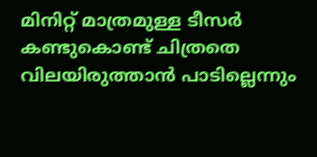മിനിറ്റ് മാത്രമുള്ള ടീസർ കണ്ടുകൊണ്ട് ചിത്രതെ വിലയിരുത്താൻ പാടില്ലെന്നും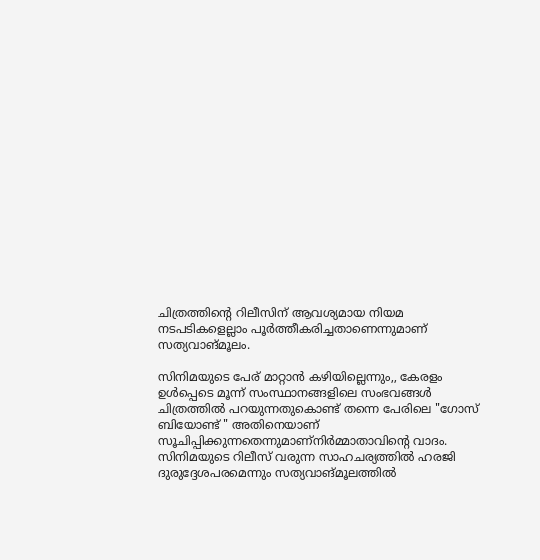ചിത്രത്തിന്റെ റിലീസിന് ആവശ്യമായ നിയമ നടപടികളെല്ലാം പൂർത്തീകരിച്ചതാണെന്നുമാണ് സത്യവാങ്മൂലം.

സിനിമയുടെ പേര് മാറ്റാൻ കഴിയില്ലെന്നും,, കേരളം ഉൾപ്പെടെ മൂന്ന് സംസ്ഥാനങ്ങളിലെ സംഭവങ്ങൾ ചിത്രത്തിൽ പറയുന്നതുകൊണ്ട് തന്നെ പേരിലെ "ഗോസ് ബിയോണ്ട് " അതിനെയാണ് സൂചിപ്പിക്കുന്നതെന്നുമാണ്നിർമ്മാതാവിന്റെ വാദം. സിനിമയുടെ റിലീസ് വരുന്ന സാഹചര്യത്തിൽ ഹരജി ദുരുദ്ദേശപരമെന്നും സത്യവാങ്മൂലത്തിൽ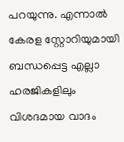പറയുന്നു. എന്നാൽ കേരള സ്റ്റോറിയുമായി ബന്ധപ്പെട്ട എല്ലാ ഹരജികളിലും വിശദമായ വാദം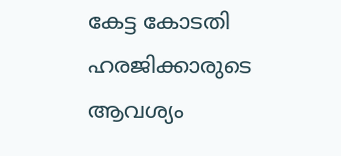കേട്ട കോടതി ഹരജിക്കാരുടെ ആവശ്യം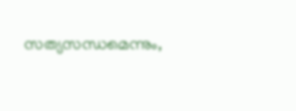സത്യസന്ധമെന്നും,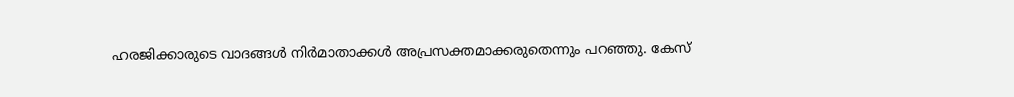ഹരജിക്കാരുടെ വാദങ്ങൾ നിർമാതാക്കൾ അപ്രസക്തമാക്കരുതെന്നും പറഞ്ഞു. കേസ്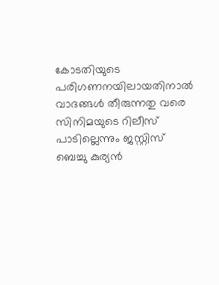കോടതിയുടെ പരിഗണനയിലായതിനാൽ വാദങ്ങൾ തീരുന്നതു വരെ സിനിമയുടെ റിലീസ് പാടില്ലെന്നും ജസ്റ്റിസ് ബെച്ചു കുര്യൻ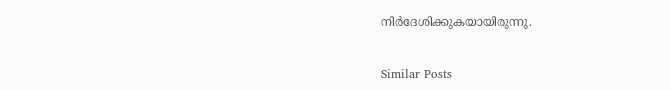നിർദേശിക്കുകയായിരുന്നു.


Similar Posts